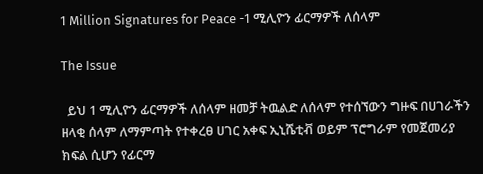1 Million Signatures for Peace -1 ሚሊዮን ፊርማዎች ለሰላም

The Issue

  ይህ 1 ሚሊዮን ፊርማዎች ለሰላም ዘመቻ ትዉልድ ለሰላም የተሰኘውን ግዙፍ በሀገራችን ዘላቂ ሰላም ለማምጣት የተቀረፀ ሀገር አቀፍ ኢኒሼቲቭ ወይም ፕሮግራም የመጀመሪያ ክፍል ሲሆን የፊርማ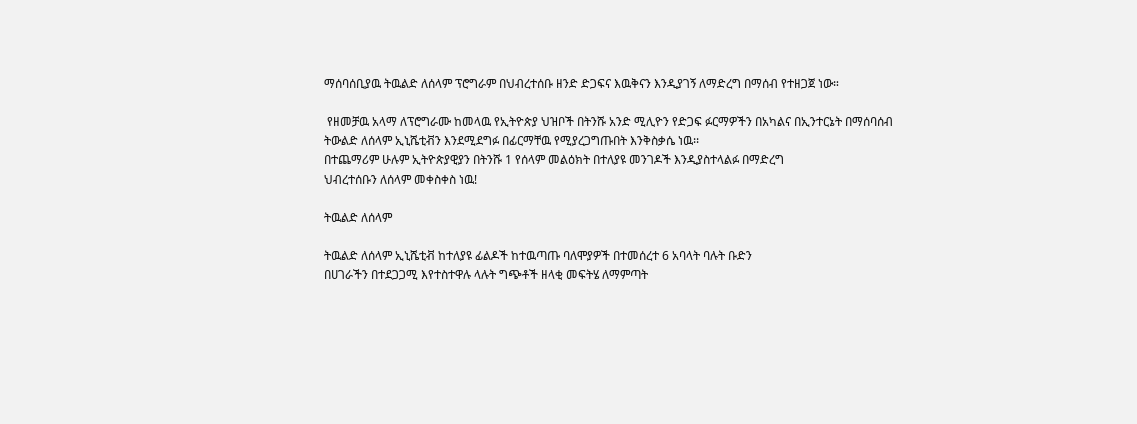ማሰባሰቢያዉ ትዉልድ ለሰላም ፕሮግራም በህብረተሰቡ ዘንድ ድጋፍና እዉቅናን እንዲያገኝ ለማድረግ በማሰብ የተዘጋጀ ነው።

 የዘመቻዉ አላማ ለፕሮግራሙ ከመላዉ የኢትዮጵያ ህዝቦች በትንሹ አንድ ሚሊዮን የድጋፍ ፉርማዎችን በአካልና በኢንተርኔት በማሰባሰብ  ትውልድ ለሰላም ኢኒሼቲቭን እንደሚደግፉ በፊርማቸዉ የሚያረጋግጡበት እንቅስቃሴ ነዉ፡፡
በተጨማሪም ሁሉም ኢትዮጵያዊያን በትንሹ 1 የሰላም መልዕክት በተለያዩ መንገዶች እንዲያስተላልፉ በማድረግ
ህብረተሰቡን ለሰላም መቀስቀስ ነዉ!

ትዉልድ ለሰላም

ትዉልድ ለሰላም ኢኒሼቲቭ ከተለያዩ ፊልዶች ከተዉጣጡ ባለሞያዎች በተመሰረተ 6 አባላት ባሉት ቡድን
በሀገራችን በተደጋጋሚ እየተስተዋሉ ላሉት ግጭቶች ዘላቂ መፍትሄ ለማምጣት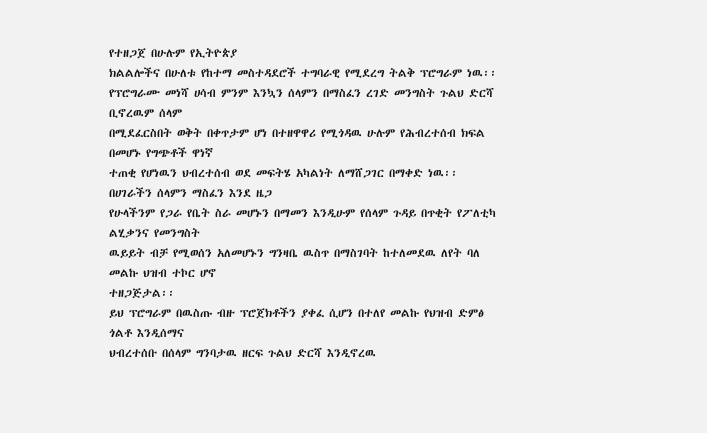የተዘጋጀ በሁሉም የኢትዮጵያ
ክልልሎችና በሁለቱ የከተማ መስተዳደሮች ተግባራዊ የሚደረግ ትልቅ ፕሮግራም ነዉ፡፡
የፕሮግራሙ መነሻ ሀሳብ ምንም እንኳን ሰላምን በማስፈን ረገድ መንግስት ጉልህ ድርሻ ቢኖረዉም ሰላም
በሚደፈርስበት ወቅት በቀጥታም ሆነ በተዘዋዋሪ የሚጎዳዉ ሁሉም የሕብረተሰብ ክፍል በመሆኑ የግጭቶች ዋነኛ
ተጠቂ የሆነዉን ህብረተሰብ ወደ መፍትሄ አካልነት ለማሸጋገር በማቀድ ነዉ፡፡ በሀገራችን ሰላምን ማስፈን እንደ ዜጋ
የሁላችንም የጋራ የቤት ስራ መሆኑን በማመን እንዲሁም የሰላም ጉዳይ በጥቂት የፖለቲካ ልሂቃንና የመንግስት
ዉይይት ብቻ የሚወሰን አለመሆኑን ግንዛቤ ዉስጥ በማስገባት ከተለመደዉ ለየት ባለ መልኩ ህዝብ ተኮር ሆኖ
ተዘጋጅታል፡፡
ይህ ፕሮግራም በዉስጡ ብዙ ፕሮጀክቶችን ያቀፈ ሲሆን በተለየ መልኩ የህዝብ ድምፅ ጎልቶ እንዲሰማና
ህብረተሰቡ በሰላም ግንባታዉ ዘርፍ ጉልህ ድርሻ እንዲኖረዉ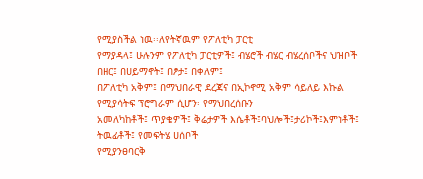የሚያስችል ነዉ፡፡ለየትኛዉም የፖለቲካ ፓርቲ
የማያዳላ፤ ሁሉንም የፖለቲካ ፓርቲዎች፤ ብሄሮች ብሄር ብሄረሰቦችና ህዝቦች በዘር፤ በሀይማኖት፤ በፆታ፤ በቀለም፤
በፖለቲካ አቅም፤ በማህበራዊ ደረጃና በኢኮኖሚ አቅም ሳይለይ እኩል የሚያሳትፍ ፕሮግራም ሲሆን፡ የማህበረሰቡን
አመለካከቶች፤ ጥያቄዎች፤ ቅሬታዎች እሴቶች፤ባህሎች፤ታሪኮች፤እምነቶች፤ ትዉፊቶች፤ የመፍትሄ ሀሰቦች
የሚያንፀባርቅ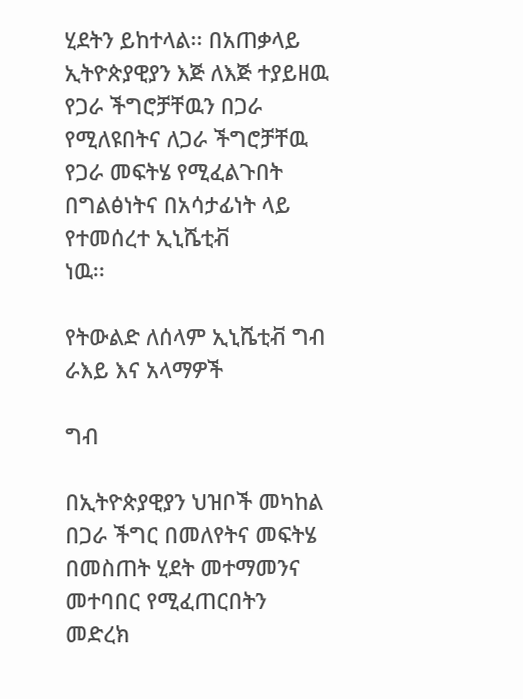ሂደትን ይከተላል፡፡ በአጠቃላይ ኢትዮጵያዊያን እጅ ለእጅ ተያይዘዉ የጋራ ችግሮቻቸዉን በጋራ
የሚለዩበትና ለጋራ ችግሮቻቸዉ የጋራ መፍትሄ የሚፈልጉበት በግልፅነትና በአሳታፊነት ላይ የተመሰረተ ኢኒሼቲቭ
ነዉ፡፡

የትውልድ ለሰላም ኢኒሼቲቭ ግብ ራእይ እና አላማዎች

ግብ

በኢትዮጵያዊያን ህዝቦች መካከል በጋራ ችግር በመለየትና መፍትሄ በመስጠት ሂደት መተማመንና መተባበር የሚፈጠርበትን መድረክ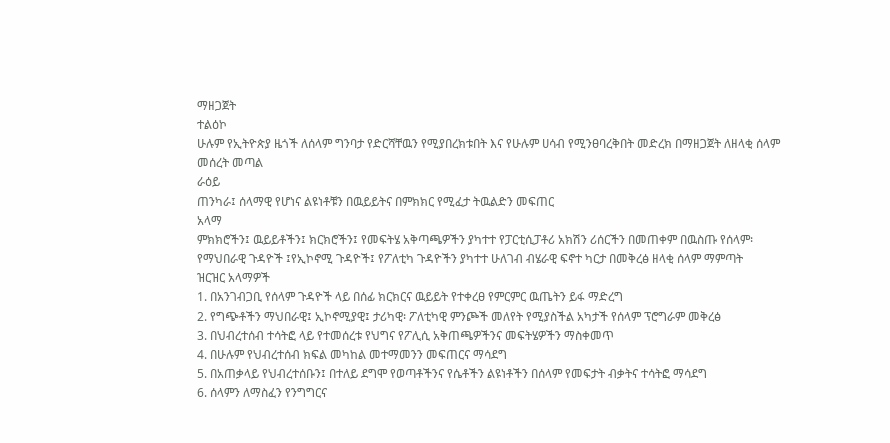ማዘጋጀት
ተልዕኮ
ሁሉም የኢትዮጵያ ዜጎች ለሰላም ግንባታ የድርሻቸዉን የሚያበረክቱበት እና የሁሉም ሀሳብ የሚንፀባረቅበት መድረክ በማዘጋጀት ለዘላቂ ሰላም መሰረት መጣል
ራዕይ
ጠንካራ፤ ሰላማዊ የሆነና ልዩነቶቹን በዉይይትና በምክክር የሚፈታ ትዉልድን መፍጠር
አላማ
ምክክሮችን፤ ዉይይቶችን፤ ክርክሮችን፤ የመፍትሄ አቅጣጫዎችን ያካተተ የፓርቲሲፓቶሪ አክሽን ሪሰርችን በመጠቀም በዉስጡ የሰላም፡ የማህበራዊ ጉዳዮች ፤የኢኮኖሚ ጉዳዮች፤ የፖለቲካ ጉዳዮችን ያካተተ ሁለገብ ብሄራዊ ፍኖተ ካርታ በመቅረፅ ዘላቂ ሰላም ማምጣት
ዝርዝር አላማዎች
1. በአንገብጋቢ የሰላም ጉዳዮች ላይ በሰፊ ክርክርና ዉይይት የተቀረፀ የምርምር ዉጤትን ይፋ ማድረግ
2. የግጭቶችን ማህበራዊ፤ ኢኮኖሚያዊ፤ ታሪካዊ፡ ፖለቲካዊ ምንጮች መለየት የሚያስችል አካታች የሰላም ፕሮግራም መቅረፅ
3. በህብረተሰብ ተሳትፎ ላይ የተመሰረቱ የህግና የፖሊሲ አቅጠጫዎችንና መፍትሄዎችን ማስቀመጥ
4. በሁሉም የህብረተሰብ ክፍል መካከል መተማመንን መፍጠርና ማሳደግ
5. በአጠቃላይ የህብረተሰቡን፤ በተለይ ደግሞ የወጣቶችንና የሴቶችን ልዩነቶችን በሰላም የመፍታት ብቃትና ተሳትፎ ማሳደግ
6. ሰላምን ለማስፈን የንግግርና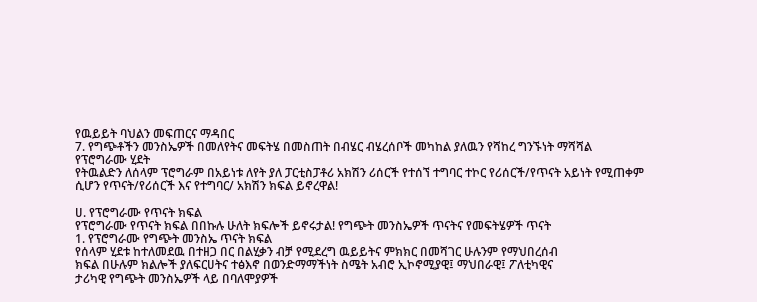የዉይይት ባህልን መፍጠርና ማዳበር
7. የግጭቶችን መንስኤዎች በመለየትና መፍትሄ በመስጠት በብሄር ብሄረሰቦች መካከል ያለዉን የሻከረ ግንኙነት ማሻሻል
የፕሮግራሙ ሂደት
የትዉልድን ለሰላም ፕሮግራም በአይነቱ ለየት ያለ ፓርቲስፓቶሪ አክሽን ሪሰርች የተሰኘ ተግባር ተኮር የሪሰርች/የጥናት አይነት የሚጠቀም ሲሆን የጥናት/የሪሰርች እና የተግባር/ አክሽን ክፍል ይኖረዋል!

ሀ. የፕሮግራሙ የጥናት ክፍል
የፕሮግራሙ የጥናት ክፍል በበኩሉ ሁለት ክፍሎች ይኖሩታል! የግጭት መንስኤዎች ጥናትና የመፍትሄዎች ጥናት
1. የፕሮግራሙ የግጭት መንስኤ ጥናት ክፍል
የሰላም ሂደቱ ከተለመደዉ በተዘጋ በር በልሂቃን ብቻ የሚደረግ ዉይይትና ምክክር በመሻገር ሁሉንም የማህበረሰብ
ክፍል በሁሉም ክልሎች ያለፍርሀትና ተፅእኖ በወንድማማችነት ስሜት አብሮ ኢኮኖሚያዊ፤ ማህበራዊ፤ ፖለቲካዊና
ታሪካዊ የግጭት መንስኤዎች ላይ በባለሞያዎች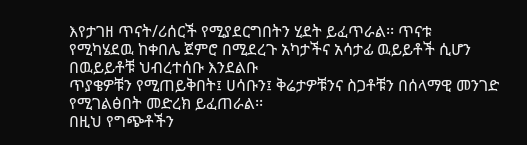እየታገዘ ጥናት/ሪሰርች የሚያደርግበትን ሂደት ይፈጥራል፡፡ ጥናቱ
የሚካሄደዉ ከቀበሌ ጀምሮ በሚደረጉ አካታችና አሳታፊ ዉይይቶች ሲሆን በዉይይቶቹ ህብረተሰቡ እንደልቡ
ጥያቄዎቹን የሚጠይቅበት፤ ሀሳቡን፤ ቅሬታዎቹንና ስጋቶቹን በሰላማዊ መንገድ የሚገልፅበት መድረክ ይፈጠራል፡፡
በዚህ የግጭቶችን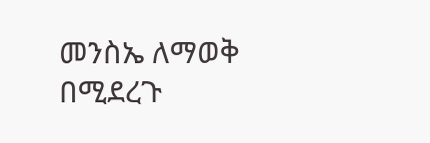መንስኤ ለማወቅ በሚደረጉ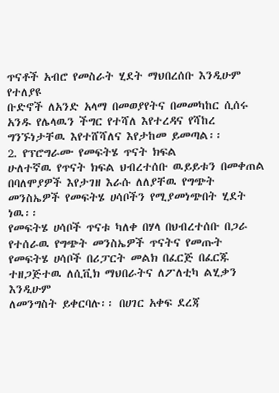ጥናቶች አብሮ የመስራት ሂደት ማህበረሰቡ እንዲሁም የተለያዩ
ቡድኖች ለአንድ አላማ በመወያየትና በመመካከር ሲሰሩ አንዱ የሌላዉን ችግር የተሻለ እየተረዳና የሻከረ
ግንኙነታቸዉ እየተሸሻለና እየታከመ ይመጣል፡፡
2. የፕሮግራሙ የመፍትሄ ጥናት ክፍል
ሁለተኛዉ የጥናት ክፍል ህብረተሰቡ ዉይይቱን በመቀጠል በባለሞያዎች እየታገዘ እራሱ ለለያቸዉ የግጭት
መንስኤዎች የመፍትሄ ሀሳቦችን የሚያመነጭበት ሂደት ነዉ፡፡
የመፍትሄ ሀሳቦች ጥናቱ ካለቀ በሃላ በህብረተሰቡ በጋራ የተሰራዉ የግጭት መንስኤዎች ጥናትና የመጡት
የመፍትሄ ሀሳቦች በሪፓርት መልክ በፈርጅ በፈርጁ ተዘጋጅተዉ ለሲቪክ ማህበራትና ለፖለቲካ ልሂቃን እንዲሁም
ለመንግስት ይቀርባሉ፡፡ በሀገር አቀፍ ደረጃ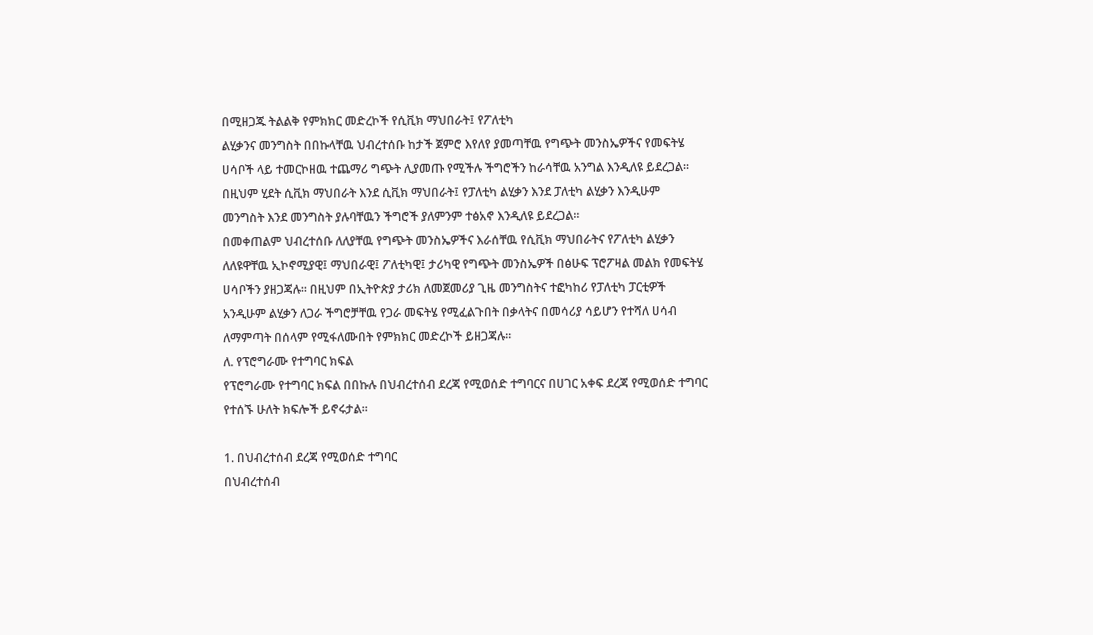በሚዘጋጁ ትልልቅ የምክክር መድረኮች የሲቪክ ማህበራት፤ የፖለቲካ
ልሂቃንና መንግስት በበኩላቸዉ ህብረተሰቡ ከታች ጀምሮ እየለየ ያመጣቸዉ የግጭት መንስኤዎችና የመፍትሄ
ሀሳቦች ላይ ተመርኮዘዉ ተጨማሪ ግጭት ሊያመጡ የሚችሉ ችግሮችን ከራሳቸዉ አንግል እንዲለዩ ይደረጋል፡፡
በዚህም ሂደት ሲቪክ ማህበራት እንደ ሲቪክ ማህበራት፤ የፓለቲካ ልሂቃን እንደ ፓለቲካ ልሂቃን እንዲሁም
መንግስት እንደ መንግስት ያሉባቸዉን ችግሮች ያለምንም ተፅአኖ እንዲለዩ ይደረጋል፡፡
በመቀጠልም ህብረተሰቡ ለለያቸዉ የግጭት መንስኤዎችና እራሰቸዉ የሲቪክ ማህበራትና የፖለቲካ ልሂቃን
ለለዩዋቸዉ ኢኮኖሚያዊ፤ ማህበራዊ፤ ፖለቲካዊ፤ ታሪካዊ የግጭት መንስኤዎች በፅሁፍ ፕሮፖዛል መልክ የመፍትሄ
ሀሳቦችን ያዘጋጃሉ፡፡ በዚህም በኢትዮጵያ ታሪክ ለመጀመሪያ ጊዜ መንግስትና ተፎካከሪ የፓለቲካ ፓርቲዎች
አንዲሁም ልሂቃን ለጋራ ችግሮቻቸዉ የጋራ መፍትሄ የሚፈልጉበት በቃላትና በመሳሪያ ሳይሆን የተሻለ ሀሳብ
ለማምጣት በሰላም የሚፋለሙበት የምክክር መድረኮች ይዘጋጃሉ፡፡
ለ. የፕሮግራሙ የተግባር ክፍል
የፕሮግራሙ የተግባር ክፍል በበኩሉ በህብረተሰብ ደረጃ የሚወሰድ ተግባርና በሀገር አቀፍ ደረጃ የሚወሰድ ተግባር
የተሰኙ ሁለት ክፍሎች ይኖሩታል፡፡

1. በህብረተሰብ ደረጃ የሚወሰድ ተግባር
በህብረተሰብ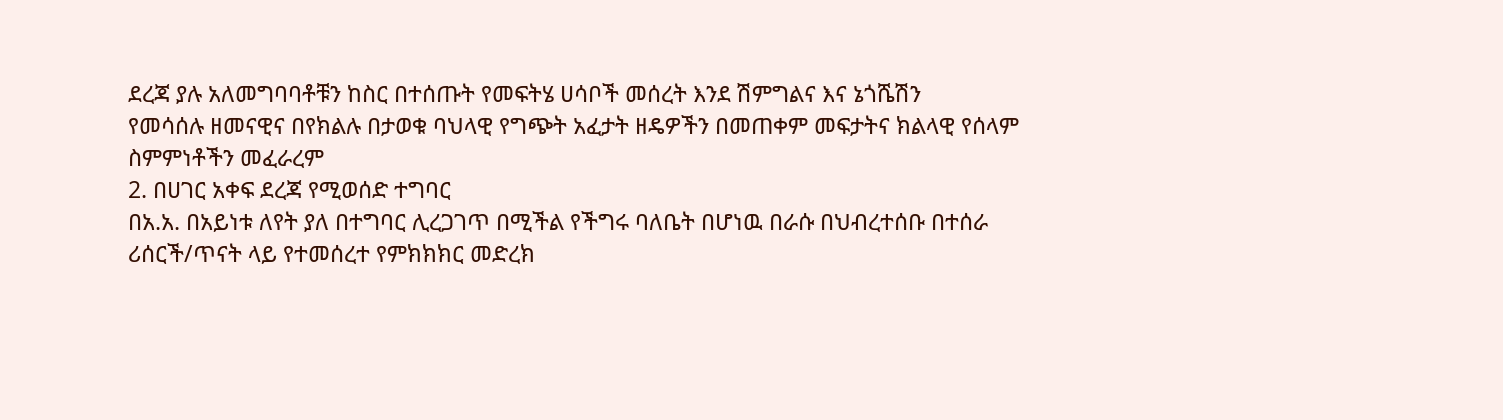ደረጃ ያሉ አለመግባባቶቹን ከስር በተሰጡት የመፍትሄ ሀሳቦች መሰረት እንደ ሽምግልና እና ኔጎሼሽን
የመሳሰሉ ዘመናዊና በየክልሉ በታወቁ ባህላዊ የግጭት አፈታት ዘዴዎችን በመጠቀም መፍታትና ክልላዊ የሰላም
ስምምነቶችን መፈራረም
2. በሀገር አቀፍ ደረጃ የሚወሰድ ተግባር
በአ.አ. በአይነቱ ለየት ያለ በተግባር ሊረጋገጥ በሚችል የችግሩ ባለቤት በሆነዉ በራሱ በህብረተሰቡ በተሰራ
ሪሰርች/ጥናት ላይ የተመሰረተ የምክክክር መድረክ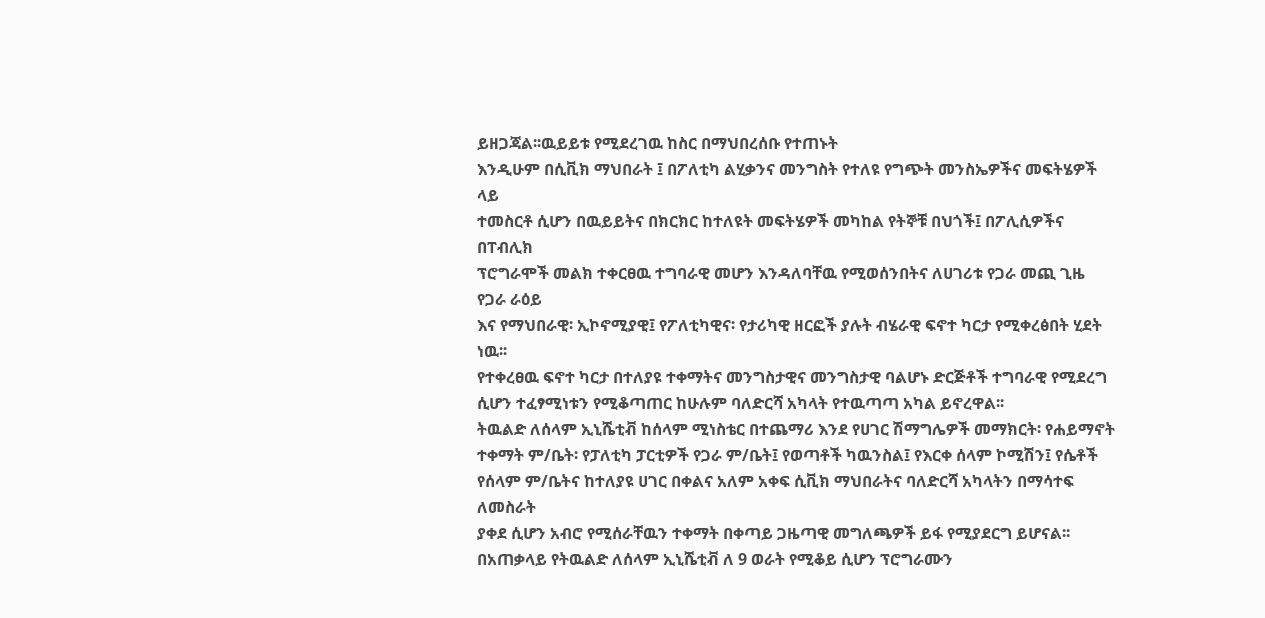ይዘጋጃል፡፡ዉይይቱ የሚደረገዉ ከስር በማህበረሰቡ የተጠኑት
እንዲሁም በሲቪክ ማህበራት ፤ በፖለቲካ ልሂቃንና መንግስት የተለዩ የግጭት መንስኤዎችና መፍትሄዎች ላይ
ተመስርቶ ሲሆን በዉይይትና በክርክር ከተለዩት መፍትሄዎች መካከል የትኞቹ በህጎች፤ በፖሊሲዎችና በፐብሊክ
ፕሮግራሞች መልክ ተቀርፀዉ ተግባራዊ መሆን እንዳለባቸዉ የሚወሰንበትና ለሀገሪቱ የጋራ መጪ ጊዜ የጋራ ራዕይ
እና የማህበራዊ፡ ኢኮኖሚያዊ፤ የፖለቲካዊና፡ የታሪካዊ ዘርፎች ያሉት ብሄራዊ ፍኖተ ካርታ የሚቀረፅበት ሂደት ነዉ፡፡
የተቀረፀዉ ፍኖተ ካርታ በተለያዩ ተቀማትና መንግስታዊና መንግስታዊ ባልሆኑ ድርጅቶች ተግባራዊ የሚደረግ
ሲሆን ተፈፃሚነቱን የሚቆጣጠር ከሁሉም ባለድርሻ አካላት የተዉጣጣ አካል ይኖረዋል፡፡
ትዉልድ ለሰላም ኢኒሼቲቭ ከሰላም ሚነስቴር በተጨማሪ እንደ የሀገር ሽማግሌዎች መማክርት፡ የሐይማኖት
ተቀማት ም/ቤት፡ የፓለቲካ ፓርቲዎች የጋራ ም/ቤት፤ የወጣቶች ካዉንስል፤ የእርቀ ሰላም ኮሚሽን፤ የሴቶች
የሰላም ም/ቤትና ከተለያዩ ሀገር በቀልና አለም አቀፍ ሲቪክ ማህበራትና ባለድርሻ አካላትን በማሳተፍ ለመስራት
ያቀደ ሲሆን አብሮ የሚሰራቸዉን ተቀማት በቀጣይ ጋዜጣዊ መግለጫዎች ይፋ የሚያደርግ ይሆናል፡፡
በአጠቃላይ የትዉልድ ለሰላም ኢኒሼቲቭ ለ 9 ወራት የሚቆይ ሲሆን ፕሮግራሙን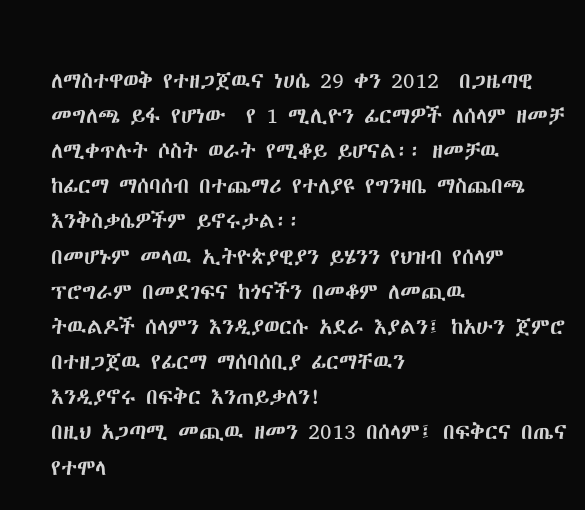ለማስተዋወቅ የተዘጋጀዉና ነሀሴ 29 ቀን 2012  በጋዜጣዊ መግለጫ ይፋ የሆነው  የ 1 ሚሊዮን ፊርማዎች ለሰላም ዘመቻ  ለሚቀጥሉት ሶስት ወራት የሚቆይ ይሆናል፡፡ ዘመቻዉ
ከፊርማ ማሰባሰብ በተጨማሪ የተለያዩ የግንዛቤ ማስጨበጫ እንቅስቃሴዎችም ይኖሩታል፡፡
በመሆኑም መላዉ ኢትዮጵያዊያን ይሄንን የህዝብ የሰላም ፕሮግራም በመደገፍና ከጎናችን በመቆም ለመጪዉ
ትዉልዶች ሰላምን እንዲያወርሱ አደራ እያልን፤ ከአሁን ጀምሮ በተዘጋጀዉ የፊርማ ማሰባሰቢያ ፊርማቸዉን
እንዲያኖሩ በፍቅር እንጠይቃለን!
በዚህ አጋጣሚ መጪዉ ዘመን 2013 በሰላም፤ በፍቅርና በጤና የተሞላ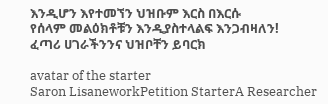እንዲሆን እየተመኘን ህዝቡም እርስ በእርሱ
የሰላም መልዕክቶቹን እንዲያስተላልፍ እንጋብዛለን!
ፈጣሪ ሀገራችንንና ህዝቦቸን ይባርክ

avatar of the starter
Saron LisaneworkPetition StarterA Researcher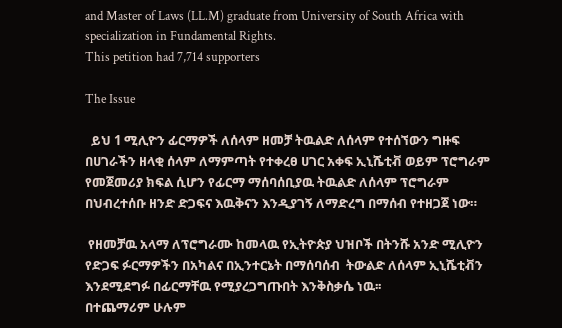and Master of Laws (LL.M) graduate from University of South Africa with specialization in Fundamental Rights.
This petition had 7,714 supporters

The Issue

  ይህ 1 ሚሊዮን ፊርማዎች ለሰላም ዘመቻ ትዉልድ ለሰላም የተሰኘውን ግዙፍ በሀገራችን ዘላቂ ሰላም ለማምጣት የተቀረፀ ሀገር አቀፍ ኢኒሼቲቭ ወይም ፕሮግራም የመጀመሪያ ክፍል ሲሆን የፊርማ ማሰባሰቢያዉ ትዉልድ ለሰላም ፕሮግራም በህብረተሰቡ ዘንድ ድጋፍና እዉቅናን እንዲያገኝ ለማድረግ በማሰብ የተዘጋጀ ነው።

 የዘመቻዉ አላማ ለፕሮግራሙ ከመላዉ የኢትዮጵያ ህዝቦች በትንሹ አንድ ሚሊዮን የድጋፍ ፉርማዎችን በአካልና በኢንተርኔት በማሰባሰብ  ትውልድ ለሰላም ኢኒሼቲቭን እንደሚደግፉ በፊርማቸዉ የሚያረጋግጡበት እንቅስቃሴ ነዉ፡፡
በተጨማሪም ሁሉም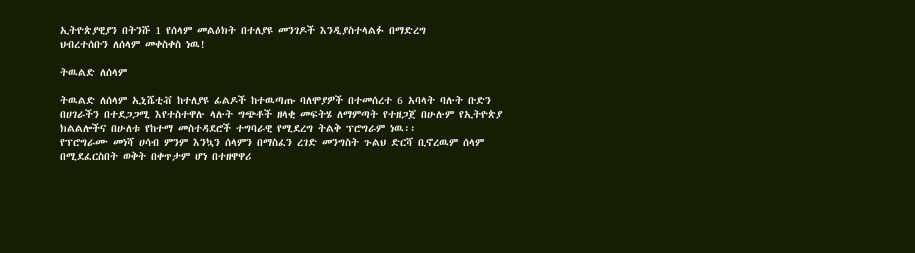ኢትዮጵያዊያን በትንሹ 1 የሰላም መልዕክት በተለያዩ መንገዶች እንዲያስተላልፉ በማድረግ
ህብረተሰቡን ለሰላም መቀስቀስ ነዉ!

ትዉልድ ለሰላም

ትዉልድ ለሰላም ኢኒሼቲቭ ከተለያዩ ፊልዶች ከተዉጣጡ ባለሞያዎች በተመሰረተ 6 አባላት ባሉት ቡድን
በሀገራችን በተደጋጋሚ እየተስተዋሉ ላሉት ግጭቶች ዘላቂ መፍትሄ ለማምጣት የተዘጋጀ በሁሉም የኢትዮጵያ
ክልልሎችና በሁለቱ የከተማ መስተዳደሮች ተግባራዊ የሚደረግ ትልቅ ፕሮግራም ነዉ፡፡
የፕሮግራሙ መነሻ ሀሳብ ምንም እንኳን ሰላምን በማስፈን ረገድ መንግስት ጉልህ ድርሻ ቢኖረዉም ሰላም
በሚደፈርስበት ወቅት በቀጥታም ሆነ በተዘዋዋሪ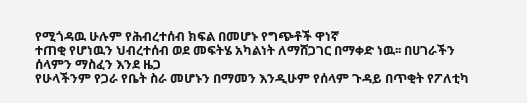የሚጎዳዉ ሁሉም የሕብረተሰብ ክፍል በመሆኑ የግጭቶች ዋነኛ
ተጠቂ የሆነዉን ህብረተሰብ ወደ መፍትሄ አካልነት ለማሸጋገር በማቀድ ነዉ፡፡ በሀገራችን ሰላምን ማስፈን እንደ ዜጋ
የሁላችንም የጋራ የቤት ስራ መሆኑን በማመን እንዲሁም የሰላም ጉዳይ በጥቂት የፖለቲካ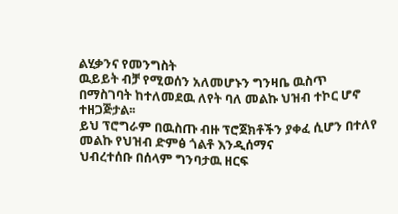ልሂቃንና የመንግስት
ዉይይት ብቻ የሚወሰን አለመሆኑን ግንዛቤ ዉስጥ በማስገባት ከተለመደዉ ለየት ባለ መልኩ ህዝብ ተኮር ሆኖ
ተዘጋጅታል፡፡
ይህ ፕሮግራም በዉስጡ ብዙ ፕሮጀክቶችን ያቀፈ ሲሆን በተለየ መልኩ የህዝብ ድምፅ ጎልቶ እንዲሰማና
ህብረተሰቡ በሰላም ግንባታዉ ዘርፍ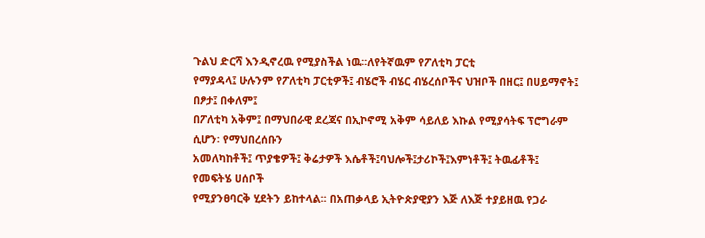ጉልህ ድርሻ እንዲኖረዉ የሚያስችል ነዉ፡፡ለየትኛዉም የፖለቲካ ፓርቲ
የማያዳላ፤ ሁሉንም የፖለቲካ ፓርቲዎች፤ ብሄሮች ብሄር ብሄረሰቦችና ህዝቦች በዘር፤ በሀይማኖት፤ በፆታ፤ በቀለም፤
በፖለቲካ አቅም፤ በማህበራዊ ደረጃና በኢኮኖሚ አቅም ሳይለይ እኩል የሚያሳትፍ ፕሮግራም ሲሆን፡ የማህበረሰቡን
አመለካከቶች፤ ጥያቄዎች፤ ቅሬታዎች እሴቶች፤ባህሎች፤ታሪኮች፤እምነቶች፤ ትዉፊቶች፤ የመፍትሄ ሀሰቦች
የሚያንፀባርቅ ሂደትን ይከተላል፡፡ በአጠቃላይ ኢትዮጵያዊያን እጅ ለእጅ ተያይዘዉ የጋራ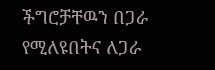ችግሮቻቸዉን በጋራ
የሚለዩበትና ለጋራ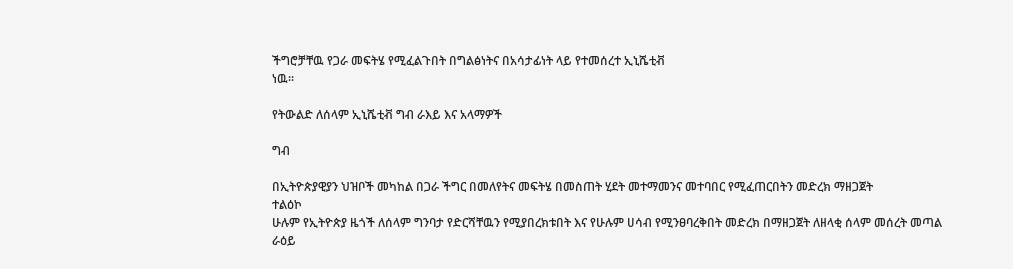ችግሮቻቸዉ የጋራ መፍትሄ የሚፈልጉበት በግልፅነትና በአሳታፊነት ላይ የተመሰረተ ኢኒሼቲቭ
ነዉ፡፡

የትውልድ ለሰላም ኢኒሼቲቭ ግብ ራእይ እና አላማዎች

ግብ

በኢትዮጵያዊያን ህዝቦች መካከል በጋራ ችግር በመለየትና መፍትሄ በመስጠት ሂደት መተማመንና መተባበር የሚፈጠርበትን መድረክ ማዘጋጀት
ተልዕኮ
ሁሉም የኢትዮጵያ ዜጎች ለሰላም ግንባታ የድርሻቸዉን የሚያበረክቱበት እና የሁሉም ሀሳብ የሚንፀባረቅበት መድረክ በማዘጋጀት ለዘላቂ ሰላም መሰረት መጣል
ራዕይ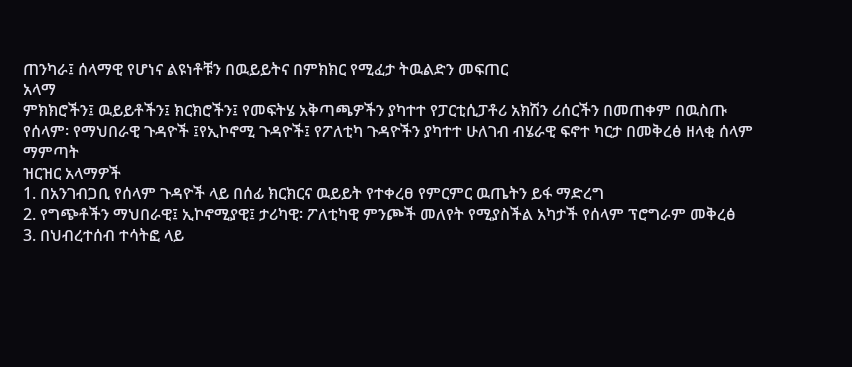ጠንካራ፤ ሰላማዊ የሆነና ልዩነቶቹን በዉይይትና በምክክር የሚፈታ ትዉልድን መፍጠር
አላማ
ምክክሮችን፤ ዉይይቶችን፤ ክርክሮችን፤ የመፍትሄ አቅጣጫዎችን ያካተተ የፓርቲሲፓቶሪ አክሽን ሪሰርችን በመጠቀም በዉስጡ የሰላም፡ የማህበራዊ ጉዳዮች ፤የኢኮኖሚ ጉዳዮች፤ የፖለቲካ ጉዳዮችን ያካተተ ሁለገብ ብሄራዊ ፍኖተ ካርታ በመቅረፅ ዘላቂ ሰላም ማምጣት
ዝርዝር አላማዎች
1. በአንገብጋቢ የሰላም ጉዳዮች ላይ በሰፊ ክርክርና ዉይይት የተቀረፀ የምርምር ዉጤትን ይፋ ማድረግ
2. የግጭቶችን ማህበራዊ፤ ኢኮኖሚያዊ፤ ታሪካዊ፡ ፖለቲካዊ ምንጮች መለየት የሚያስችል አካታች የሰላም ፕሮግራም መቅረፅ
3. በህብረተሰብ ተሳትፎ ላይ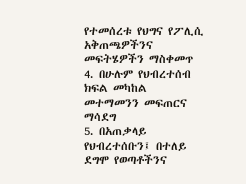የተመሰረቱ የህግና የፖሊሲ አቅጠጫዎችንና መፍትሄዎችን ማስቀመጥ
4. በሁሉም የህብረተሰብ ክፍል መካከል መተማመንን መፍጠርና ማሳደግ
5. በአጠቃላይ የህብረተሰቡን፤ በተለይ ደግሞ የወጣቶችንና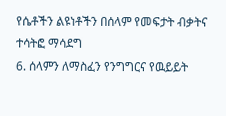የሴቶችን ልዩነቶችን በሰላም የመፍታት ብቃትና ተሳትፎ ማሳደግ
6. ሰላምን ለማስፈን የንግግርና የዉይይት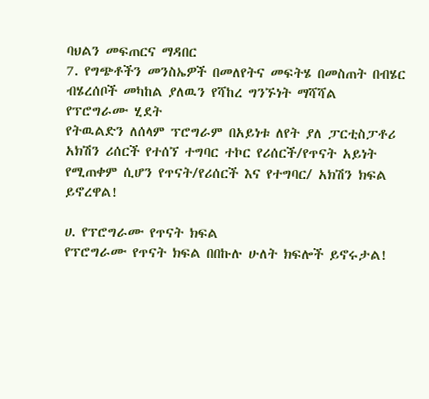ባህልን መፍጠርና ማዳበር
7. የግጭቶችን መንስኤዎች በመለየትና መፍትሄ በመስጠት በብሄር ብሄረሰቦች መካከል ያለዉን የሻከረ ግንኙነት ማሻሻል
የፕሮግራሙ ሂደት
የትዉልድን ለሰላም ፕሮግራም በአይነቱ ለየት ያለ ፓርቲስፓቶሪ አክሽን ሪሰርች የተሰኘ ተግባር ተኮር የሪሰርች/የጥናት አይነት የሚጠቀም ሲሆን የጥናት/የሪሰርች እና የተግባር/ አክሽን ክፍል ይኖረዋል!

ሀ. የፕሮግራሙ የጥናት ክፍል
የፕሮግራሙ የጥናት ክፍል በበኩሉ ሁለት ክፍሎች ይኖሩታል!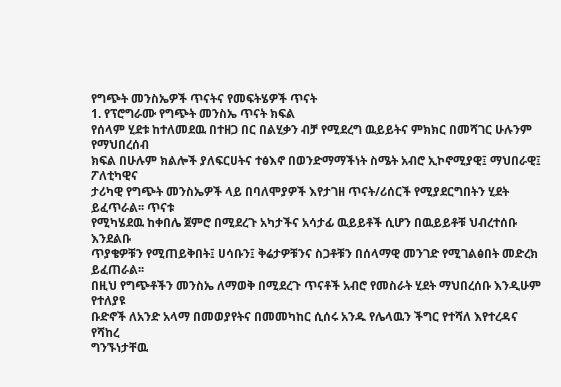የግጭት መንስኤዎች ጥናትና የመፍትሄዎች ጥናት
1. የፕሮግራሙ የግጭት መንስኤ ጥናት ክፍል
የሰላም ሂደቱ ከተለመደዉ በተዘጋ በር በልሂቃን ብቻ የሚደረግ ዉይይትና ምክክር በመሻገር ሁሉንም የማህበረሰብ
ክፍል በሁሉም ክልሎች ያለፍርሀትና ተፅእኖ በወንድማማችነት ስሜት አብሮ ኢኮኖሚያዊ፤ ማህበራዊ፤ ፖለቲካዊና
ታሪካዊ የግጭት መንስኤዎች ላይ በባለሞያዎች እየታገዘ ጥናት/ሪሰርች የሚያደርግበትን ሂደት ይፈጥራል፡፡ ጥናቱ
የሚካሄደዉ ከቀበሌ ጀምሮ በሚደረጉ አካታችና አሳታፊ ዉይይቶች ሲሆን በዉይይቶቹ ህብረተሰቡ እንደልቡ
ጥያቄዎቹን የሚጠይቅበት፤ ሀሳቡን፤ ቅሬታዎቹንና ስጋቶቹን በሰላማዊ መንገድ የሚገልፅበት መድረክ ይፈጠራል፡፡
በዚህ የግጭቶችን መንስኤ ለማወቅ በሚደረጉ ጥናቶች አብሮ የመስራት ሂደት ማህበረሰቡ እንዲሁም የተለያዩ
ቡድኖች ለአንድ አላማ በመወያየትና በመመካከር ሲሰሩ አንዱ የሌላዉን ችግር የተሻለ እየተረዳና የሻከረ
ግንኙነታቸዉ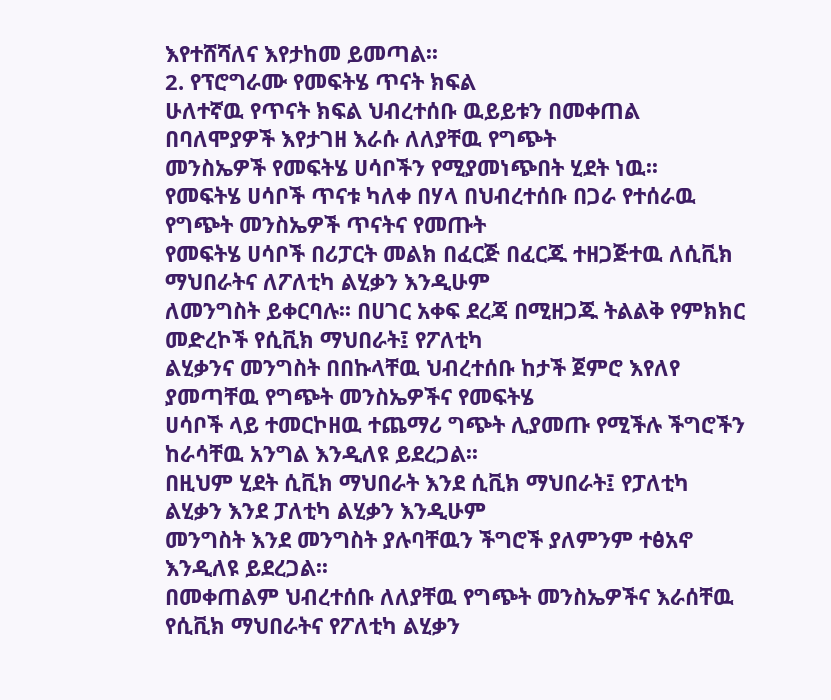እየተሸሻለና እየታከመ ይመጣል፡፡
2. የፕሮግራሙ የመፍትሄ ጥናት ክፍል
ሁለተኛዉ የጥናት ክፍል ህብረተሰቡ ዉይይቱን በመቀጠል በባለሞያዎች እየታገዘ እራሱ ለለያቸዉ የግጭት
መንስኤዎች የመፍትሄ ሀሳቦችን የሚያመነጭበት ሂደት ነዉ፡፡
የመፍትሄ ሀሳቦች ጥናቱ ካለቀ በሃላ በህብረተሰቡ በጋራ የተሰራዉ የግጭት መንስኤዎች ጥናትና የመጡት
የመፍትሄ ሀሳቦች በሪፓርት መልክ በፈርጅ በፈርጁ ተዘጋጅተዉ ለሲቪክ ማህበራትና ለፖለቲካ ልሂቃን እንዲሁም
ለመንግስት ይቀርባሉ፡፡ በሀገር አቀፍ ደረጃ በሚዘጋጁ ትልልቅ የምክክር መድረኮች የሲቪክ ማህበራት፤ የፖለቲካ
ልሂቃንና መንግስት በበኩላቸዉ ህብረተሰቡ ከታች ጀምሮ እየለየ ያመጣቸዉ የግጭት መንስኤዎችና የመፍትሄ
ሀሳቦች ላይ ተመርኮዘዉ ተጨማሪ ግጭት ሊያመጡ የሚችሉ ችግሮችን ከራሳቸዉ አንግል እንዲለዩ ይደረጋል፡፡
በዚህም ሂደት ሲቪክ ማህበራት እንደ ሲቪክ ማህበራት፤ የፓለቲካ ልሂቃን እንደ ፓለቲካ ልሂቃን እንዲሁም
መንግስት እንደ መንግስት ያሉባቸዉን ችግሮች ያለምንም ተፅአኖ እንዲለዩ ይደረጋል፡፡
በመቀጠልም ህብረተሰቡ ለለያቸዉ የግጭት መንስኤዎችና እራሰቸዉ የሲቪክ ማህበራትና የፖለቲካ ልሂቃን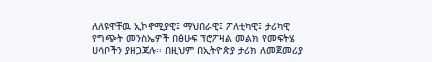ለለዩዋቸዉ ኢኮኖሚያዊ፤ ማህበራዊ፤ ፖለቲካዊ፤ ታሪካዊ የግጭት መንስኤዎች በፅሁፍ ፕሮፖዛል መልክ የመፍትሄ
ሀሳቦችን ያዘጋጃሉ፡፡ በዚህም በኢትዮጵያ ታሪክ ለመጀመሪያ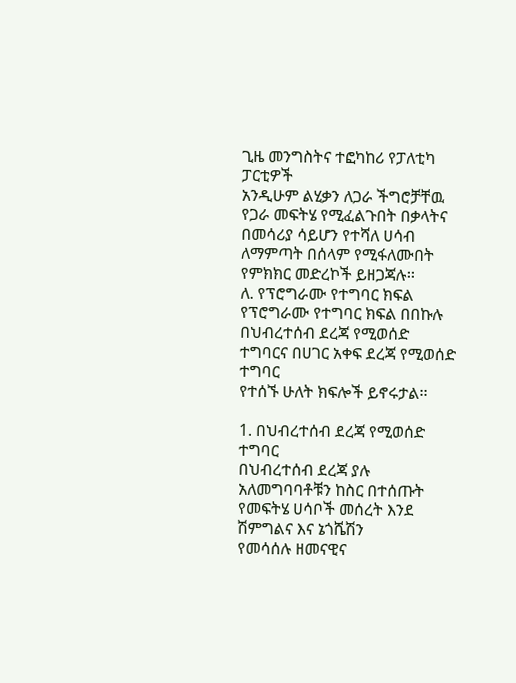ጊዜ መንግስትና ተፎካከሪ የፓለቲካ ፓርቲዎች
አንዲሁም ልሂቃን ለጋራ ችግሮቻቸዉ የጋራ መፍትሄ የሚፈልጉበት በቃላትና በመሳሪያ ሳይሆን የተሻለ ሀሳብ
ለማምጣት በሰላም የሚፋለሙበት የምክክር መድረኮች ይዘጋጃሉ፡፡
ለ. የፕሮግራሙ የተግባር ክፍል
የፕሮግራሙ የተግባር ክፍል በበኩሉ በህብረተሰብ ደረጃ የሚወሰድ ተግባርና በሀገር አቀፍ ደረጃ የሚወሰድ ተግባር
የተሰኙ ሁለት ክፍሎች ይኖሩታል፡፡

1. በህብረተሰብ ደረጃ የሚወሰድ ተግባር
በህብረተሰብ ደረጃ ያሉ አለመግባባቶቹን ከስር በተሰጡት የመፍትሄ ሀሳቦች መሰረት እንደ ሽምግልና እና ኔጎሼሽን
የመሳሰሉ ዘመናዊና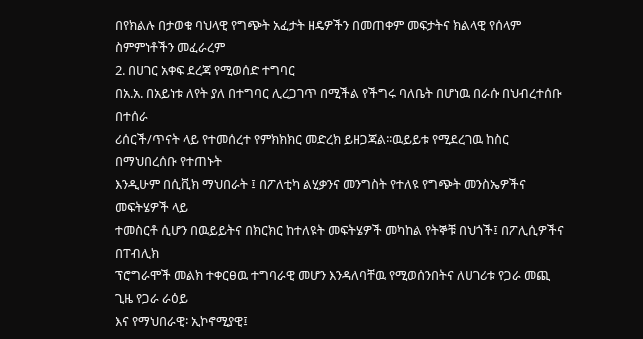በየክልሉ በታወቁ ባህላዊ የግጭት አፈታት ዘዴዎችን በመጠቀም መፍታትና ክልላዊ የሰላም
ስምምነቶችን መፈራረም
2. በሀገር አቀፍ ደረጃ የሚወሰድ ተግባር
በአ.አ. በአይነቱ ለየት ያለ በተግባር ሊረጋገጥ በሚችል የችግሩ ባለቤት በሆነዉ በራሱ በህብረተሰቡ በተሰራ
ሪሰርች/ጥናት ላይ የተመሰረተ የምክክክር መድረክ ይዘጋጃል፡፡ዉይይቱ የሚደረገዉ ከስር በማህበረሰቡ የተጠኑት
እንዲሁም በሲቪክ ማህበራት ፤ በፖለቲካ ልሂቃንና መንግስት የተለዩ የግጭት መንስኤዎችና መፍትሄዎች ላይ
ተመስርቶ ሲሆን በዉይይትና በክርክር ከተለዩት መፍትሄዎች መካከል የትኞቹ በህጎች፤ በፖሊሲዎችና በፐብሊክ
ፕሮግራሞች መልክ ተቀርፀዉ ተግባራዊ መሆን እንዳለባቸዉ የሚወሰንበትና ለሀገሪቱ የጋራ መጪ ጊዜ የጋራ ራዕይ
እና የማህበራዊ፡ ኢኮኖሚያዊ፤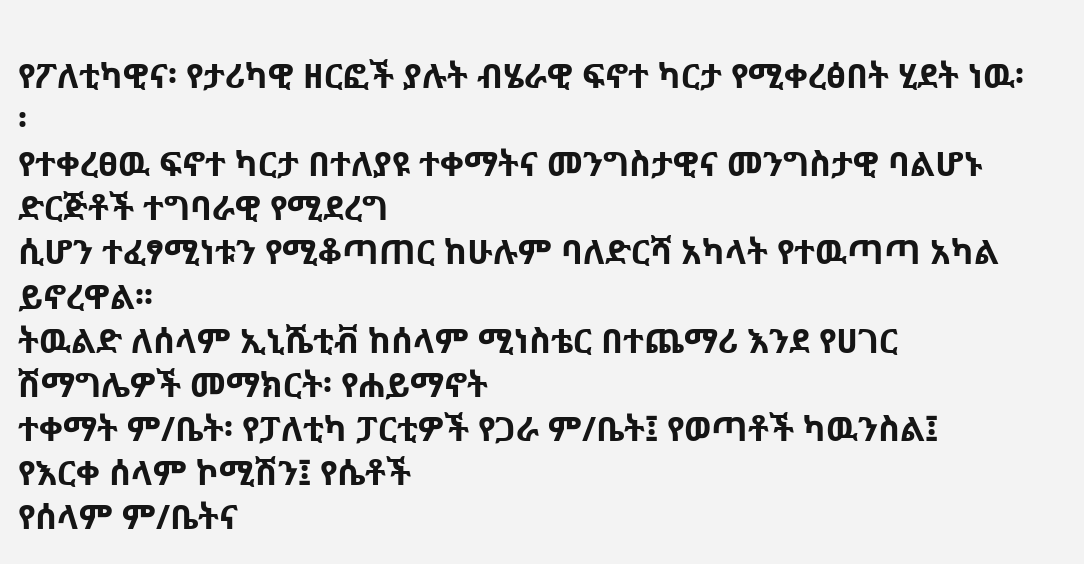የፖለቲካዊና፡ የታሪካዊ ዘርፎች ያሉት ብሄራዊ ፍኖተ ካርታ የሚቀረፅበት ሂደት ነዉ፡፡
የተቀረፀዉ ፍኖተ ካርታ በተለያዩ ተቀማትና መንግስታዊና መንግስታዊ ባልሆኑ ድርጅቶች ተግባራዊ የሚደረግ
ሲሆን ተፈፃሚነቱን የሚቆጣጠር ከሁሉም ባለድርሻ አካላት የተዉጣጣ አካል ይኖረዋል፡፡
ትዉልድ ለሰላም ኢኒሼቲቭ ከሰላም ሚነስቴር በተጨማሪ እንደ የሀገር ሽማግሌዎች መማክርት፡ የሐይማኖት
ተቀማት ም/ቤት፡ የፓለቲካ ፓርቲዎች የጋራ ም/ቤት፤ የወጣቶች ካዉንስል፤ የእርቀ ሰላም ኮሚሽን፤ የሴቶች
የሰላም ም/ቤትና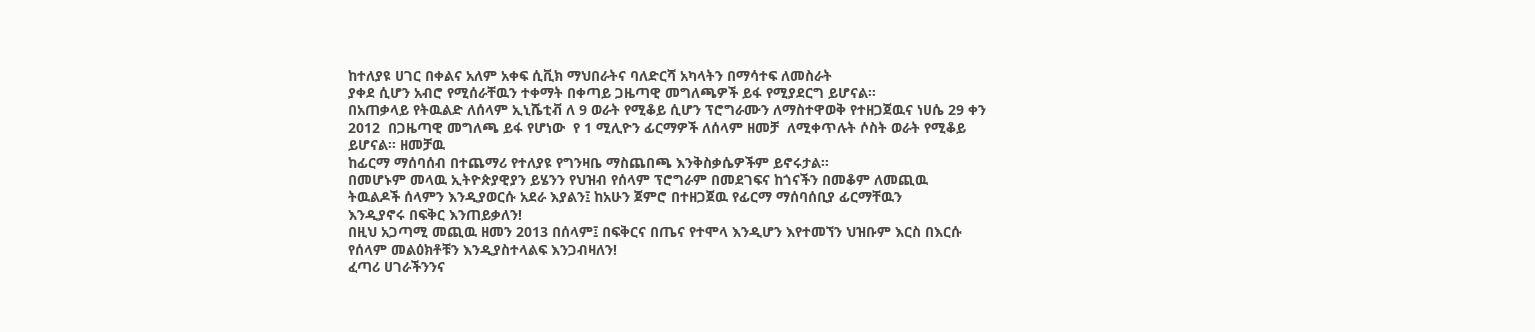ከተለያዩ ሀገር በቀልና አለም አቀፍ ሲቪክ ማህበራትና ባለድርሻ አካላትን በማሳተፍ ለመስራት
ያቀደ ሲሆን አብሮ የሚሰራቸዉን ተቀማት በቀጣይ ጋዜጣዊ መግለጫዎች ይፋ የሚያደርግ ይሆናል፡፡
በአጠቃላይ የትዉልድ ለሰላም ኢኒሼቲቭ ለ 9 ወራት የሚቆይ ሲሆን ፕሮግራሙን ለማስተዋወቅ የተዘጋጀዉና ነሀሴ 29 ቀን 2012  በጋዜጣዊ መግለጫ ይፋ የሆነው  የ 1 ሚሊዮን ፊርማዎች ለሰላም ዘመቻ  ለሚቀጥሉት ሶስት ወራት የሚቆይ ይሆናል፡፡ ዘመቻዉ
ከፊርማ ማሰባሰብ በተጨማሪ የተለያዩ የግንዛቤ ማስጨበጫ እንቅስቃሴዎችም ይኖሩታል፡፡
በመሆኑም መላዉ ኢትዮጵያዊያን ይሄንን የህዝብ የሰላም ፕሮግራም በመደገፍና ከጎናችን በመቆም ለመጪዉ
ትዉልዶች ሰላምን እንዲያወርሱ አደራ እያልን፤ ከአሁን ጀምሮ በተዘጋጀዉ የፊርማ ማሰባሰቢያ ፊርማቸዉን
እንዲያኖሩ በፍቅር እንጠይቃለን!
በዚህ አጋጣሚ መጪዉ ዘመን 2013 በሰላም፤ በፍቅርና በጤና የተሞላ እንዲሆን እየተመኘን ህዝቡም እርስ በእርሱ
የሰላም መልዕክቶቹን እንዲያስተላልፍ እንጋብዛለን!
ፈጣሪ ሀገራችንንና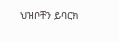ህዝቦቸን ይባርክ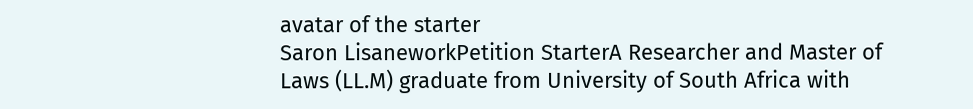avatar of the starter
Saron LisaneworkPetition StarterA Researcher and Master of Laws (LL.M) graduate from University of South Africa with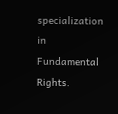specialization in Fundamental Rights.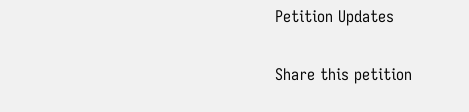Petition Updates

Share this petition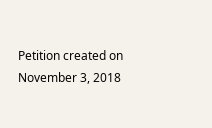Petition created on November 3, 2018